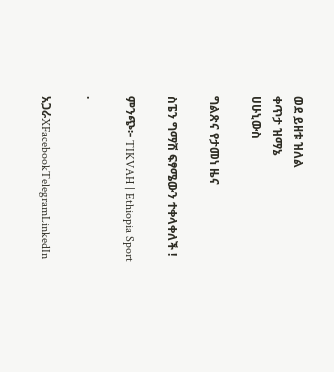ወደ ይዘቱ ዝለል
ቀጥታ ዝማኔ
ሀሁኒውስ

ግልጽና የታመነ ዜና

ስፔን ግማሽ ፍፃሜውን ተቀላቀለች !

ምንጭ፦ TIKVAH | Ethiopia Sport

·

አጋራXFacebookTelegramLinkedIn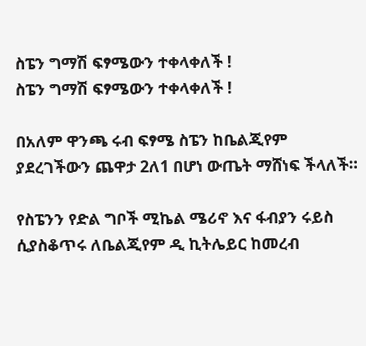ስፔን ግማሽ ፍፃሜውን ተቀላቀለች !
ስፔን ግማሽ ፍፃሜውን ተቀላቀለች !

በአለም ዋንጫ ሩብ ፍፃሜ ስፔን ከቤልጂየም ያደረገችውን ጨዋታ 2ለ1 በሆነ ውጤት ማሸነፍ ችላለች።

የስፔንን የድል ግቦች ሚኬል ሜሪኖ እና ፋብያን ሩይስ ሲያስቆጥሩ ለቤልጂየም ዲ ኪትሌይር ከመረብ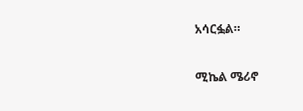አሳርፏል።

ሚኬል ሜሪኖ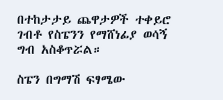በተከታታይ ጨዋታዎች ተቀይሮ ገብቶ የስፔንን የማሸነፊያ ወሳኝ ግብ አስቆጥሯል።

ስፔን በግማሽ ፍፃሜው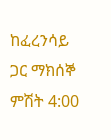ከፈረንሳይ ጋር ማክሰኞ ምሽት 4:00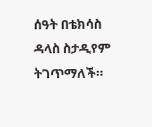ሰዓት በቴክሳስ ዳላስ ስታዲየም ትገጥማለች።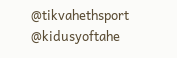@tikvahethsport     @kidusyoftahe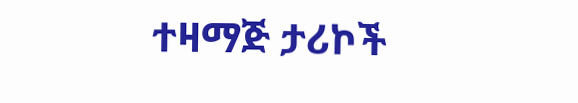ተዛማጅ ታሪኮች